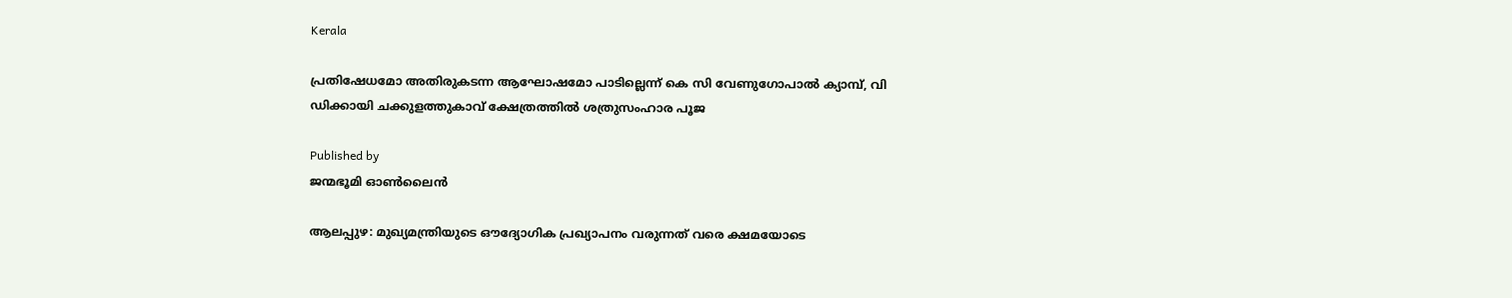Kerala

പ്രതിഷേധമോ അതിരുകടന്ന ആഘോഷമോ പാടില്ലെന്ന് കെ സി വേണുഗോപാല്‍ ക്യാമ്പ്, വി ഡിക്കായി ചക്കുളത്തുകാവ് ക്ഷേത്രത്തില്‍ ശത്രുസംഹാര പൂജ

Published by
ജന്മഭൂമി ഓണ്‍ലൈന്‍

ആലപ്പുഴ: മുഖ്യമന്ത്രിയുടെ ഔദ്യോഗിക പ്രഖ്യാപനം വരുന്നത് വരെ ക്ഷമയോടെ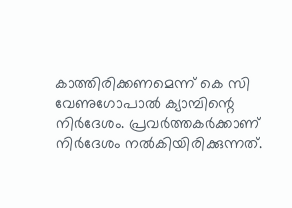കാത്തിരിക്കണമെന്ന് കെ സി വേണുഗോപാല്‍ ക്യാമ്പിന്റെ നിര്‍ദേശം. പ്രവര്‍ത്തകര്‍ക്കാണ് നിര്‍ദേശം നല്‍കിയിരിക്കുന്നത്.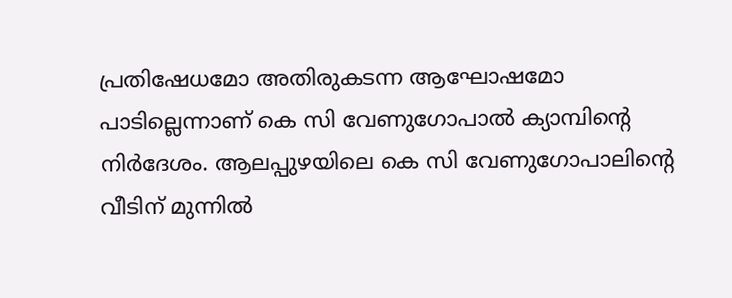പ്രതിഷേധമോ അതിരുകടന്ന ആഘോഷമോ പാടില്ലെന്നാണ് കെ സി വേണുഗോപാല്‍ ക്യാമ്പിന്റെ നിര്‍ദേശം. ആലപ്പുഴയിലെ കെ സി വേണുഗോപാലിന്റെ വീടിന് മുന്നില്‍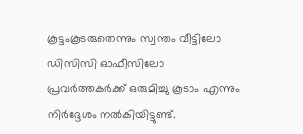കൂട്ടംകൂടരുതെന്നും സ്വന്തം വീട്ടിലോ ഡിസിസി ഓഫീസിലോ പ്രവര്‍ത്തകര്‍ക്ക് ഒരുമിച്ചു കൂടാം എന്നും നിര്‍ദ്ദേശം നല്‍കിയിട്ടുണ്ട്.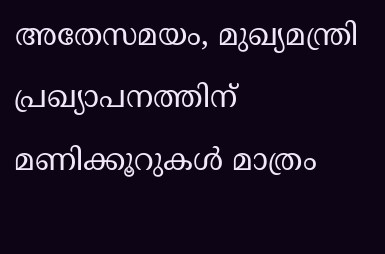അതേസമയം, മുഖ്യമന്ത്രി പ്രഖ്യാപനത്തിന് മണിക്കൂറുകള്‍ മാത്രം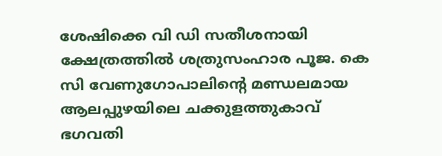ശേഷിക്കെ വി ഡി സതീശനായി ക്ഷേത്രത്തില്‍ ശത്രുസംഹാര പൂജ. കെ സി വേണുഗോപാലിന്റെ മണ്ഡലമായ ആലപ്പുഴയിലെ ചക്കുളത്തുകാവ് ഭഗവതി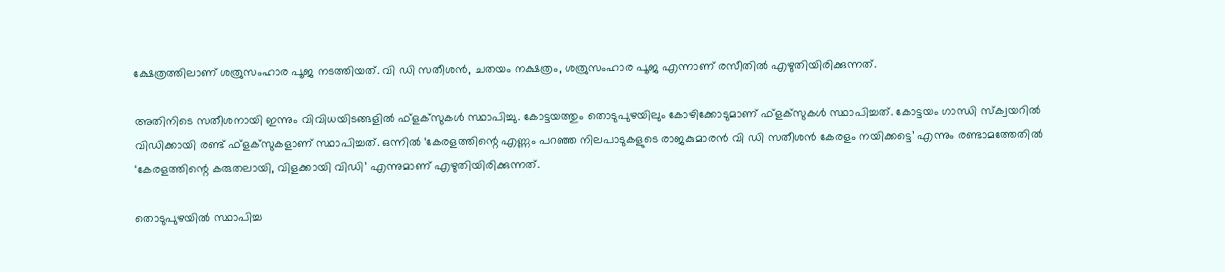ക്ഷേത്രത്തിലാണ് ശത്രുസംഹാര പൂജ നടത്തിയത്. വി ഡി സതീശന്‍, ചതയം നക്ഷത്രം, ശത്രുസംഹാര പൂജ എന്നാണ് രസീതിൽ എഴുതിയിരിക്കുന്നത്.

അതിനിടെ സതീശനായി ഇന്നും വിവിധയിടങ്ങളില്‍ ഫ്‌ളക്‌സുകള്‍ സ്ഥാപിച്ചു. കോട്ടയത്തും തൊടുപുഴയിലും കോഴിക്കോടുമാണ് ഫ്‌ളക്‌സുകള്‍ സ്ഥാപിച്ചത്. കോട്ടയം ഗാന്ധി സ്‌ക്വയറില്‍ വിഡിക്കായി രണ്ട് ഫ്‌ളക്‌സുകളാണ് സ്ഥാപിച്ചത്. ഒന്നില്‍ ‘കേരളത്തിന്റെ എണ്ണം പറഞ്ഞ നിലപാടുകളുടെ രാജകുമാരന്‍ വി ഡി സതീശന്‍ കേരളം നയിക്കട്ടെ’ എന്നും രണ്ടാമത്തേതില്‍ ‘കേരളത്തിന്റെ കരുതലായി, വിളക്കായി വിഡി’ എന്നുമാണ് എഴുതിയിരിക്കുന്നത്.

തൊടുപുഴയില്‍ സ്ഥാപിച്ച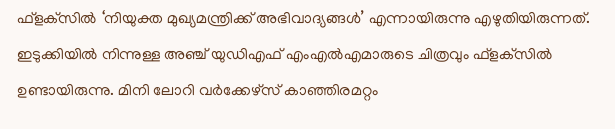ഫ്‌ളക്‌സില്‍ ‘നിയുക്ത മുഖ്യമന്ത്രിക്ക് അഭിവാദ്യങ്ങള്‍’ എന്നായിരുന്നു എഴുതിയിരുന്നത്. ഇടുക്കിയില്‍ നിന്നുള്ള അഞ്ച് യുഡിഎഫ് എംഎല്‍എമാരുടെ ചിത്രവും ഫ്‌ളക്‌സില്‍ ഉണ്ടായിരുന്നു. മിനി ലോറി വര്‍ക്കേഴ്‌സ് കാഞ്ഞിരമറ്റം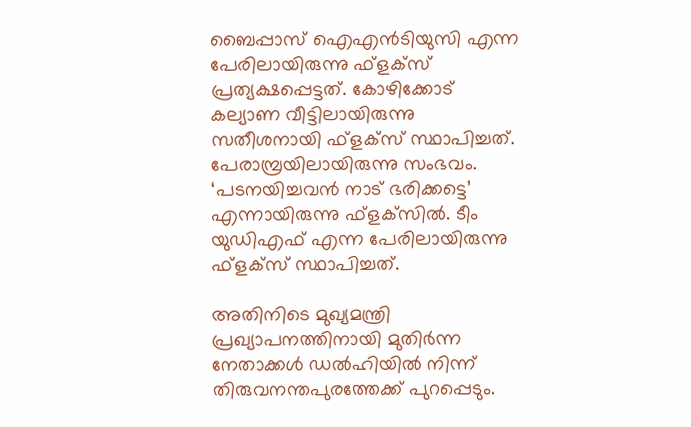ബൈപ്പാസ് ഐഎന്‍ടിയുസി എന്ന പേരിലായിരുന്നു ഫ്‌ളക്‌സ് പ്രത്യക്ഷപ്പെട്ടത്. കോഴിക്കോട് കല്യാണ വീട്ടിലായിരുന്നു സതീശനായി ഫ്‌ളക്‌സ് സ്ഥാപിച്ചത്. പേരാമ്പ്രയിലായിരുന്നു സംഭവം. ‘പടനയിച്ചവന്‍ നാട് ഭരിക്കട്ടെ’ എന്നായിരുന്നു ഫ്‌ളക്‌സില്‍. ടീം യുഡിഎഫ് എന്ന പേരിലായിരുന്നു ഫ്‌ളക്‌സ് സ്ഥാപിച്ചത്.

അതിനിടെ മുഖ്യമന്ത്രി പ്രഖ്യാപനത്തിനായി മുതിര്‍ന്ന നേതാക്കള്‍ ഡല്‍ഹിയില്‍ നിന്ന് തിരുവനന്തപുരത്തേക്ക് പുറപ്പെടും.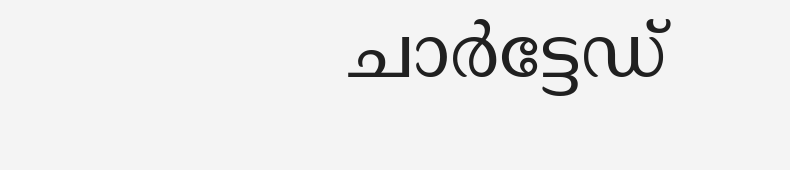ചാര്‍ട്ടേഡ്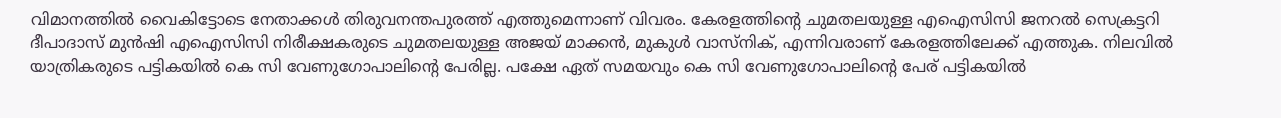വിമാനത്തില്‍ വൈകിട്ടോടെ നേതാക്കള്‍ തിരുവനന്തപുരത്ത് എത്തുമെന്നാണ് വിവരം. കേരളത്തിന്റെ ചുമതലയുള്ള എഐസിസി ജനറല്‍ സെക്രട്ടറി ദീപാദാസ് മുന്‍ഷി എഐസിസി നിരീക്ഷകരുടെ ചുമതലയുള്ള അജയ് മാക്കന്‍, മുകുള്‍ വാസ്‌നിക്, എന്നിവരാണ് കേരളത്തിലേക്ക് എത്തുക. നിലവില്‍ യാത്രികരുടെ പട്ടികയില്‍ കെ സി വേണുഗോപാലിന്റെ പേരില്ല. പക്ഷേ ഏത് സമയവും കെ സി വേണുഗോപാലിന്റെ പേര് പട്ടികയില്‍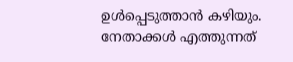ഉള്‍പ്പെടുത്താന്‍ കഴിയും. നേതാക്കള്‍ എത്തുന്നത്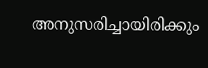അനുസരിച്ചായിരിക്കും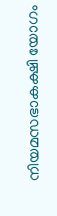നിയമസഭാകക്ഷി യോഗം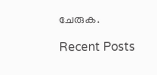ചേരുക.

Recent Posts